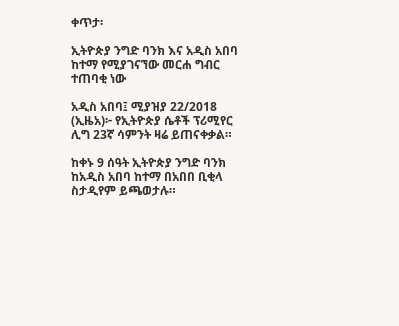ቀጥታ፡

ኢትዮጵያ ንግድ ባንክ እና አዲስ አበባ ከተማ የሚያገናኘው መርሐ ግብር ተጠባቂ ነው

አዲስ አበባ፤ ሚያዝያ 22/2018 (ኢዜአ)፦ የኢትዮጵያ ሴቶች ፕሪሚየር ሊግ 23ኛ ሳምንት ዛሬ ይጠናቀቃል።

ከቀኑ 9 ሰዓት ኢትዮጵያ ንግድ ባንክ ከአዲስ አበባ ከተማ በአበበ ቢቂላ ስታዲየም ይጫወታሉ።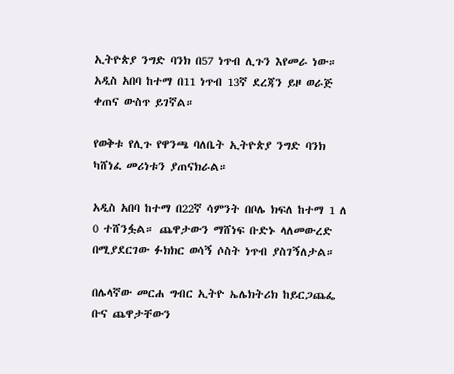ኢትዮጵያ ንግድ ባንክ በ57 ነጥብ ሊጉን እየመራ ነው። አዲስ አበባ ከተማ በ11 ነጥብ 13ኛ ደረጃን ይዞ ወራጅ ቀጠና ውስጥ ይገኛል።

የወቅቱ የሊጉ የዋንጫ ባለቤት ኢትዮጵያ ንግድ ባንክ ካሸነፈ መሪነቱን ያጠናክራል።

አዲስ አበባ ከተማ በ22ኛ ሳምንት በቦሌ ክፍለ ከተማ 1 ለ 0 ተሸንፏል። ጨዋታውን ማሸነፍ ቡድኑ ላለመውረድ በሚያደርገው ፉክክር ወሳኝ ሶስት ነጥብ ያስገኝለታል።

በሌላኛው መርሐ ግብር ኢትዮ ኤሌክትሪክ ከይርጋጨፌ ቡና ጨዋታቸውን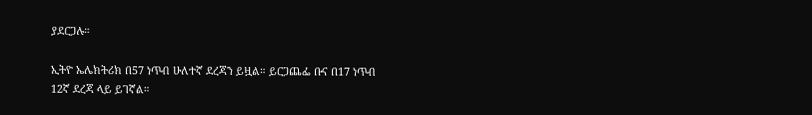ያደርጋሉ።

ኢትዮ ኤሌክትሪክ በ57 ነጥብ ሁለተኛ ደረጃን ይዟል። ይርጋጨፌ ቡና በ17 ነጥብ 12ኛ ደረጃ ላይ ይገኛል።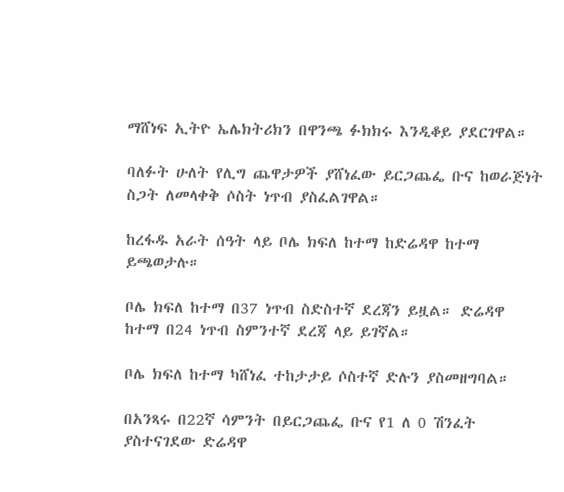ማሸነፍ ኢትዮ ኤሌክትሪክን በዋንጫ ፉክክሩ እንዲቆይ ያደርገዋል።

ባለፉት ሁለት የሊግ ጨዋታዎች ያሸነፈው ይርጋጨፌ ቡና ከወራጅነት ስጋት ለመላቀቅ ሶስት ነጥብ ያስፈልገዋል።

ከረፋዱ አራት ሰዓት ላይ ቦሌ ክፍለ ከተማ ከድሬዳዋ ከተማ ይጫወታሉ።

ቦሌ ክፍለ ከተማ በ37 ነጥብ ስድስተኛ ደረጃን ይዟል። ድሬዳዋ ከተማ በ24 ነጥብ ስምንተኛ ደረጃ ላይ ይገኛል።

ቦሌ ክፍለ ከተማ ካሸነፈ ተከታታይ ሶስተኛ ድሉን ያስመዘግባል።

በአንጻሩ በ22ኛ ሳምንት በይርጋጨፌ ቡና የ1 ለ 0 ሽንፈት ያስተናገደው ድሬዳዋ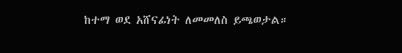ከተማ ወደ አሸናፊነት ለመመለስ ይጫወታል።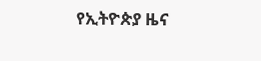የኢትዮጵያ ዜና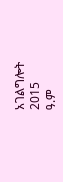አገልግሎት
2015
ዓ.ም